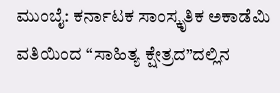ಮುಂಬೈ: ಕರ್ನಾಟಕ ಸಾಂಸ್ಕೃತಿಕ ಅಕಾಡೆಮಿ ವತಿಯಿಂದ “ಸಾಹಿತ್ಯ ಕ್ಷೇತ್ರದ”ದಲ್ಲಿನ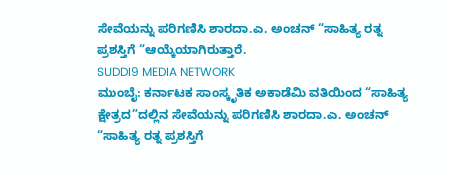ಸೇವೆಯನ್ನು ಪರಿಗಣಿಸಿ ಶಾರದಾ.ಎ. ಅಂಚನ್ “ಸಾಹಿತ್ಯ ರತ್ನ ಪ್ರಶಸ್ತಿಗೆ “ಆಯ್ಕೆಯಾಗಿರುತ್ತಾರೆ.
SUDDI9 MEDIA NETWORK
ಮುಂಬೈ: ಕರ್ನಾಟಕ ಸಾಂಸ್ಕೃತಿಕ ಅಕಾಡೆಮಿ ವತಿಯಿಂದ “ಸಾಹಿತ್ಯ ಕ್ಷೇತ್ರದ”ದಲ್ಲಿನ ಸೇವೆಯನ್ನು ಪರಿಗಣಿಸಿ ಶಾರದಾ.ಎ. ಅಂಚನ್ “ಸಾಹಿತ್ಯ ರತ್ನ ಪ್ರಶಸ್ತಿಗೆ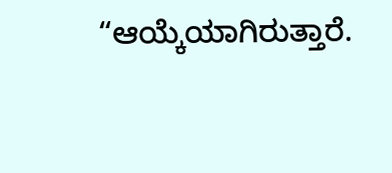“ಆಯ್ಕೆಯಾಗಿರುತ್ತಾರೆ.